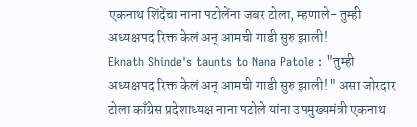एकनाथ शिंदेंचा नाना पटोलेंना जबर टोला, म्हणाले- तुम्ही अध्यक्षपद रिक्त केलं अन् आमची गाडी सुरु झाली!
Eknath Shinde's taunts to Nana Patole : "तुम्ही अध्यक्षपद रिक्त केलं अन् आमची गाडी सुरु झाली!" असा जोरदार टोला काँग्रेस प्रदेशाध्यक्ष नाना पटोले यांना उपमुख्यमंत्री एकनाथ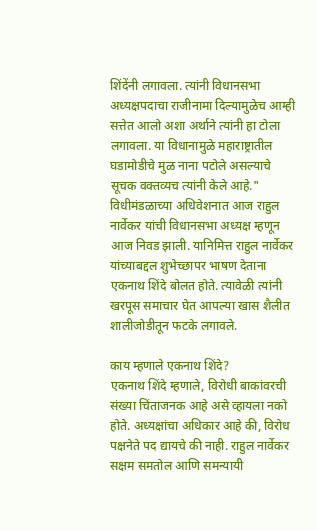शिंदेंनी लगावला. त्यांनी विधानसभा अध्यक्षपदाचा राजीनामा दिल्यामुळेच आम्ही सत्तेत आलो अशा अर्थाने त्यांनी हा टोला लगावला. या विधानामुळे महाराष्ट्रातील घडामोडीचे मुळ नाना पटोले असल्याचे सूचक वक्तव्यच त्यांनी केले आहे."
विधीमंडळाच्या अधिवेशनात आज राहुल नार्वेकर यांची विधानसभा अध्यक्ष म्हणून आज निवड झाली. यानिमित्त राहुल नार्वेकर यांच्याबद्दल शुभेच्छापर भाषण देताना एकनाथ शिंदे बोलत होते. त्यावेळी त्यांनी खरपूस समाचार घेत आपल्या खास शैलीत शालीजोडीतून फटके लगावले.

काय म्हणाले एकनाथ शिंदे?
एकनाथ शिंदे म्हणाले, विरोधी बाकांवरची संख्या चिंताजनक आहे असे व्हायला नको होते. अध्यक्षांचा अधिकार आहे की, विरोध पक्षनेते पद द्यायचे की नाही. राहुल नार्वेकर सक्षम समतोल आणि समन्यायी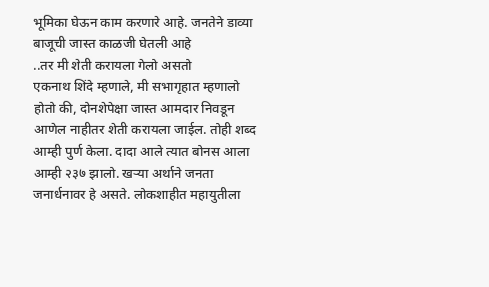भूमिका घेऊन काम करणारे आहे. जनतेने डाव्या बाजूची जास्त काळजी घेतली आहे
..तर मी शेती करायला गेलो असतो
एकनाथ शिंदे म्हणाले, मी सभागृहात म्हणालो होतो की, दोनशेपेक्षा जास्त आमदार निवडून आणेल नाहीतर शेती करायला जाईल. तोही शब्द आम्ही पुर्ण केला. दादा आले त्यात बोनस आला आम्ही २३७ झालो. खऱ्या अर्थाने जनता जनार्धनावर हे असते. लोकशाहीत महायुतीला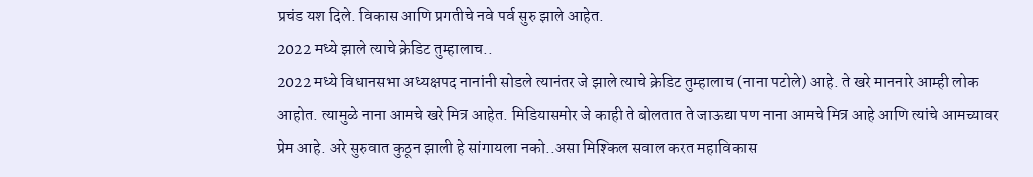प्रचंड यश दिले. विकास आणि प्रगतीचे नवे पर्व सुरु झाले आहेत.
2022 मध्ये झाले त्याचे क्रेडिट तुम्हालाच..
2022 मध्ये विधानसभा अध्यक्षपद नानांनी सोडले त्यानंतर जे झाले त्याचे क्रेडिट तुम्हालाच (नाना पटोले) आहे. ते खरे माननारे आम्ही लोक आहोत. त्यामुळे नाना आमचे खरे मित्र आहेत. मिडियासमोर जे काही ते बोलतात ते जाऊद्या पण नाना आमचे मित्र आहे आणि त्यांचे आमच्यावर प्रेम आहे. अरे सुरुवात कुठून झाली हे सांगायला नको..असा मिश्किल सवाल करत महाविकास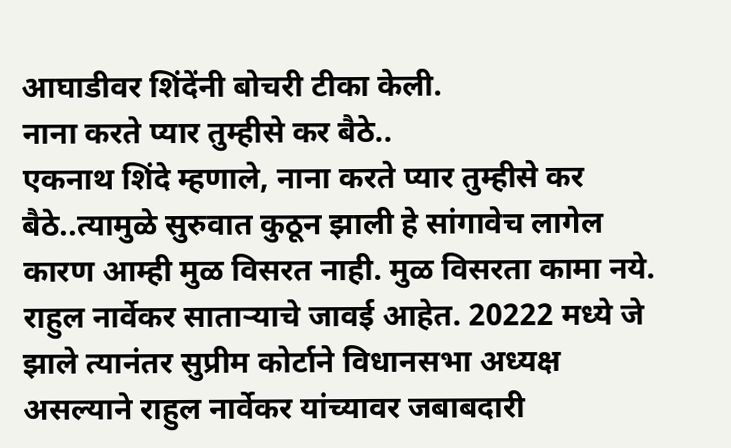आघाडीवर शिंदेंनी बोचरी टीका केली.
नाना करते प्यार तुम्हीसे कर बैठे..
एकनाथ शिंदे म्हणाले, नाना करते प्यार तुम्हीसे कर बैठे..त्यामुळे सुरुवात कुठून झाली हे सांगावेच लागेल कारण आम्ही मुळ विसरत नाही. मुळ विसरता कामा नये. राहुल नार्वेकर साताऱ्याचे जावई आहेत. 20222 मध्ये जे झाले त्यानंतर सुप्रीम कोर्टाने विधानसभा अध्यक्ष असल्याने राहुल नार्वेकर यांच्यावर जबाबदारी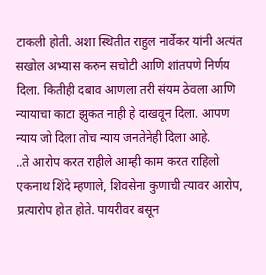टाकली होती. अशा स्थितीत राहुल नार्वेकर यांनी अत्यंत सखोल अभ्यास करुन सचोटी आणि शांतपणे निर्णय दिला. कितीही दबाव आणला तरी संयम ठेवला आणि न्यायाचा काटा झुकत नाही हे दाखवून दिला. आपण न्याय जो दिला तोच न्याय जनतेनेही दिला आहे.
..ते आरोप करत राहीले आम्ही काम करत राहिलो
एकनाथ शिंदे म्हणाले, शिवसेना कुणाची त्यावर आरोप, प्रत्यारोप होत होते. पायरीवर बसून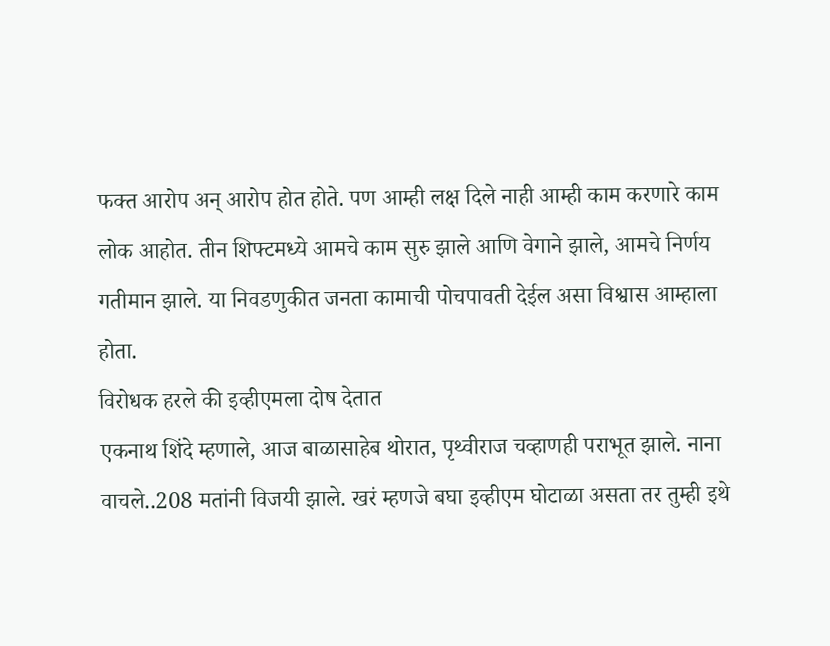फक्त आरोप अन् आरोप होत होते. पण आम्ही लक्ष दिले नाही आम्ही काम करणारे काम लोक आहोत. तीन शिफ्टमध्ये आमचे काम सुरु झाले आणि वेगाने झाले, आमचे निर्णय गतीमान झाले. या निवडणुकीत जनता कामाची पोचपावती देईल असा विश्वास आम्हाला होता.
विरोधक हरले की इव्हीएमला दोष देतात
एकनाथ शिंदे म्हणाले, आज बाळासाहेब थोरात, पृथ्वीराज चव्हाणही पराभूत झाले. नाना वाचले..208 मतांनी विजयी झाले. खरं म्हणजे बघा इव्हीएम घोटाळा असता तर तुम्ही इथे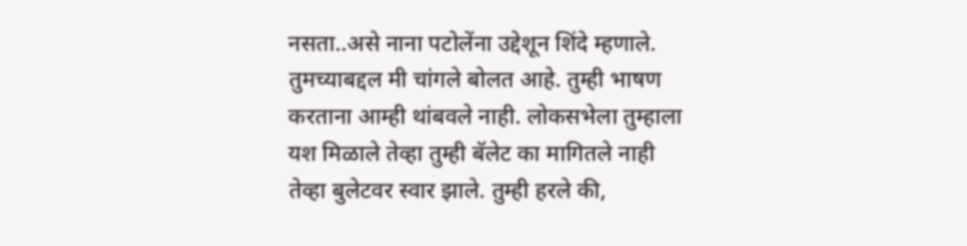नसता..असे नाना पटोलेंना उद्देशून शिंदे म्हणाले. तुमच्याबद्दल मी चांगले बोलत आहे. तुम्ही भाषण करताना आम्ही थांबवले नाही. लोकसभेला तुम्हाला यश मिळाले तेव्हा तुम्ही बॅलेट का मागितले नाही तेव्हा बुलेटवर स्वार झाले. तुम्ही हरले की,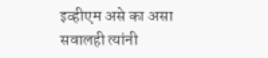इव्हीएम असे का असा सवालही त्यांनी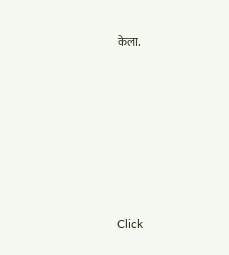केला.












Click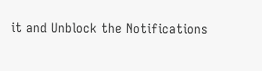it and Unblock the Notifications